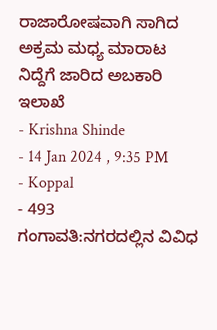ರಾಜಾರೋಷವಾಗಿ ಸಾಗಿದ ಅಕ್ರಮ ಮಧ್ಯ ಮಾರಾಟ ನಿದ್ದೆಗೆ ಜಾರಿದ ಅಬಕಾರಿ ಇಲಾಖೆ
- Krishna Shinde
- 14 Jan 2024 , 9:35 PM
- Koppal
- 493
ಗಂಗಾವತಿ:ನಗರದಲ್ಲಿನ ವಿವಿಧ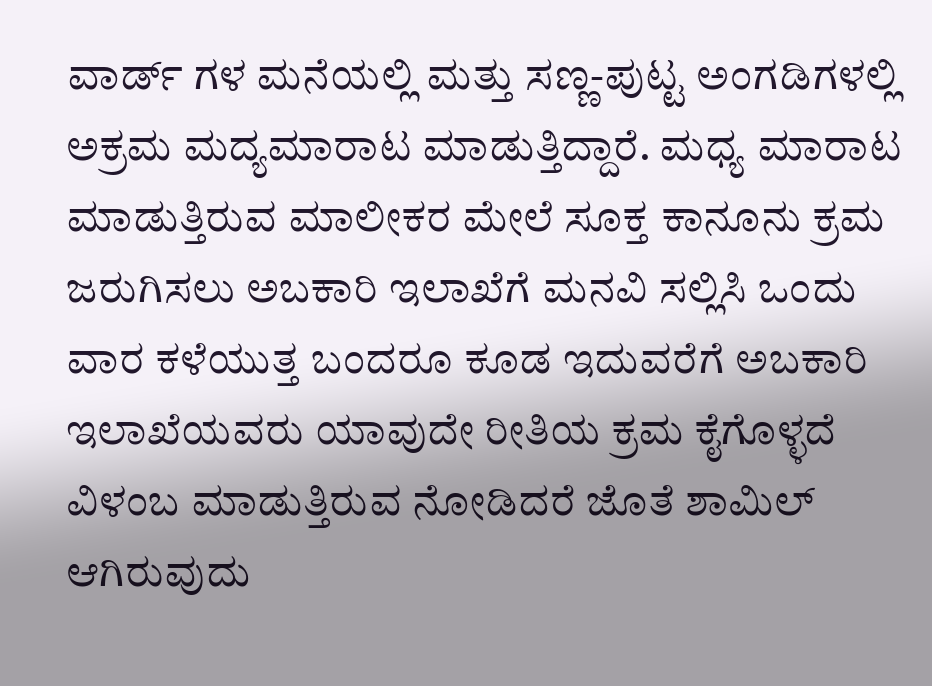ವಾರ್ಡ್ ಗಳ ಮನೆಯಲ್ಲಿ ಮತ್ತು ಸಣ್ಣ-ಪುಟ್ಟ ಅಂಗಡಿಗಳಲ್ಲಿ ಅಕ್ರಮ ಮದ್ಯಮಾರಾಟ ಮಾಡುತ್ತಿದ್ದಾರೆ. ಮಧ್ಯ ಮಾರಾಟ ಮಾಡುತ್ತಿರುವ ಮಾಲೀಕರ ಮೇಲೆ ಸೂಕ್ತ ಕಾನೂನು ಕ್ರಮ ಜರುಗಿಸಲು ಅಬಕಾರಿ ಇಲಾಖೆಗೆ ಮನವಿ ಸಲ್ಲಿಸಿ ಒಂದು ವಾರ ಕಳೆಯುತ್ತ ಬಂದರೂ ಕೂಡ ಇದುವರೆಗೆ ಅಬಕಾರಿ ಇಲಾಖೆಯವರು ಯಾವುದೇ ರೀತಿಯ ಕ್ರಮ ಕೈಗೊಳ್ಳದೆ ವಿಳಂಬ ಮಾಡುತ್ತಿರುವ ನೋಡಿದರೆ ಜೊತೆ ಶಾಮಿಲ್ ಆಗಿರುವುದು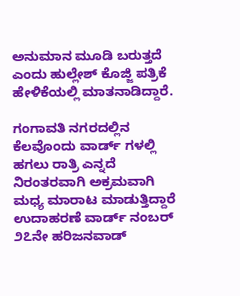ಅನುಮಾನ ಮೂಡಿ ಬರುತ್ತದೆ ಎಂದು ಹುಲ್ಲೇಶ್ ಕೊಜ್ಜಿ ಪತ್ರಿಕೆ ಹೇಳಿಕೆಯಲ್ಲಿ ಮಾತನಾಡಿದ್ದಾರೆ.

ಗಂಗಾವತಿ ನಗರದಲ್ಲಿನ ಕೆಲವೊಂದು ವಾರ್ಡ್ ಗಳಲ್ಲಿ ಹಗಲು ರಾತ್ರಿ ಎನ್ನದೆ ನಿರಂತರವಾಗಿ ಅಕ್ರಮವಾಗಿ ಮಧ್ಯ ಮಾರಾಟ ಮಾಡುತ್ತಿದ್ದಾರೆ ಉದಾಹರಣೆ ವಾರ್ಡ್ ನಂಬರ್ ೨೭ನೇ ಹರಿಜನವಾಡ್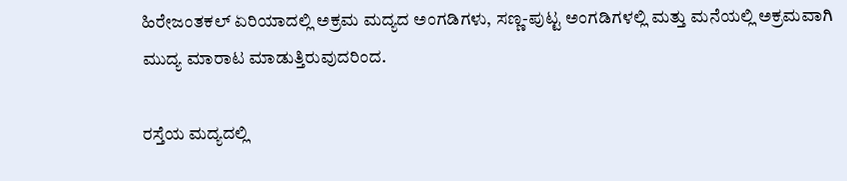ಹಿರೇಜಂತಕಲ್ ಏರಿಯಾದಲ್ಲಿ ಅಕ್ರಮ ಮದ್ಯದ ಅಂಗಡಿಗಳು, ಸಣ್ಣ-ಪುಟ್ಟ ಅಂಗಡಿಗಳಲ್ಲಿ ಮತ್ತು ಮನೆಯಲ್ಲಿ ಅಕ್ರಮವಾಗಿ ಮುದ್ಯ ಮಾರಾಟ ಮಾಡುತ್ತಿರುವುದರಿಂದ.

ರಸ್ತೆಯ ಮದ್ಯದಲ್ಲಿ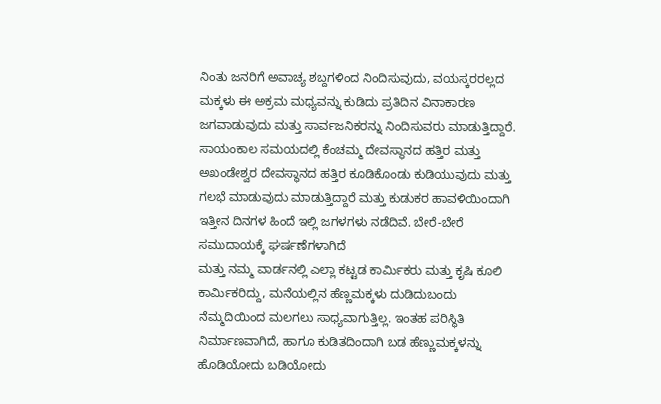ನಿಂತು ಜನರಿಗೆ ಅವಾಚ್ಯ ಶಬ್ದಗಳಿಂದ ನಿಂದಿಸುವುದು, ವಯಸ್ಕರರಲ್ಲದ ಮಕ್ಕಳು ಈ ಅಕ್ರಮ ಮಧ್ಯವನ್ನು ಕುಡಿದು ಪ್ರತಿದಿನ ವಿನಾಕಾರಣ ಜಗವಾಡುವುದು ಮತ್ತು ಸಾರ್ವಜನಿಕರನ್ನು ನಿಂದಿಸುವರು ಮಾಡುತ್ತಿದ್ದಾರೆ.
ಸಾಯಂಕಾಲ ಸಮಯದಲ್ಲಿ ಕೆಂಚಮ್ಮ ದೇವಸ್ಥಾನದ ಹತ್ತಿರ ಮತ್ತು ಅಖಂಡೇಶ್ವರ ದೇವಸ್ಥಾನದ ಹತ್ತಿರ ಕೂಡಿಕೊಂಡು ಕುಡಿಯುವುದು ಮತ್ತು ಗಲಭೆ ಮಾಡುವುದು ಮಾಡುತ್ತಿದ್ದಾರೆ ಮತ್ತು ಕುಡುಕರ ಹಾವಳಿಯಿಂದಾಗಿ ಇತ್ತೀನ ದಿನಗಳ ಹಿಂದೆ ಇಲ್ಲಿ ಜಗಳಗಳು ನಡೆದಿವೆ. ಬೇರೆ-ಬೇರೆ ಸಮುದಾಯಕ್ಕೆ ಘರ್ಷಣೆಗಳಾಗಿದೆ
ಮತ್ತು ನಮ್ಮ ವಾರ್ಡನಲ್ಲಿ ಎಲ್ಲಾ ಕಟ್ಟಡ ಕಾರ್ಮಿಕರು ಮತ್ತು ಕೃಷಿ ಕೂಲಿ ಕಾರ್ಮಿಕರಿದ್ದು, ಮನೆಯಲ್ಲಿನ ಹೆಣ್ಣಮಕ್ಕಳು ದುಡಿದುಬಂದು ನೆಮ್ಮದಿಯಿಂದ ಮಲಗಲು ಸಾಧ್ಯವಾಗುತ್ತಿಲ್ಲ. ಇಂತಹ ಪರಿಸ್ಥಿತಿ ನಿರ್ಮಾಣವಾಗಿದೆ, ಹಾಗೂ ಕುಡಿತದಿಂದಾಗಿ ಬಡ ಹೆಣ್ಣುಮಕ್ಕಳನ್ನು ಹೊಡಿಯೋದು ಬಡಿಯೋದು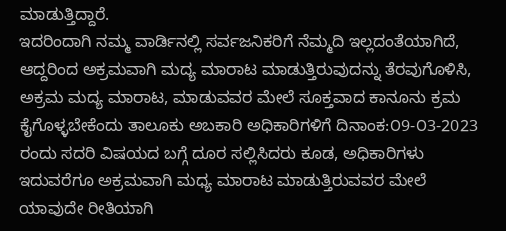ಮಾಡುತ್ತಿದ್ದಾರೆ.
ಇದರಿಂದಾಗಿ ನಮ್ಮ ವಾರ್ಡಿನಲ್ಲಿ ಸರ್ವಜನಿಕರಿಗೆ ನೆಮ್ಮದಿ ಇಲ್ಲದಂತೆಯಾಗಿದೆ, ಆದ್ದರಿಂದ ಅಕ್ರಮವಾಗಿ ಮದ್ಯ ಮಾರಾಟ ಮಾಡುತ್ತಿರುವುದನ್ನು ತೆರವುಗೊಳಿಸಿ, ಅಕ್ರಮ ಮದ್ಯ ಮಾರಾಟ, ಮಾಡುವವರ ಮೇಲೆ ಸೂಕ್ತವಾದ ಕಾನೂನು ಕ್ರಮ ಕೈಗೊಳ್ಳಬೇಕೆಂದು ತಾಲೂಕು ಅಬಕಾರಿ ಅಧಿಕಾರಿಗಳಿಗೆ ದಿನಾಂಕ:೦9-೦3-2023 ರಂದು ಸದರಿ ವಿಷಯದ ಬಗ್ಗೆ ದೂರ ಸಲ್ಲಿಸಿದರು ಕೂಡ, ಅಧಿಕಾರಿಗಳು ಇದುವರೆಗೂ ಅಕ್ರಮವಾಗಿ ಮಧ್ಯ ಮಾರಾಟ ಮಾಡುತ್ತಿರುವವರ ಮೇಲೆ ಯಾವುದೇ ರೀತಿಯಾಗಿ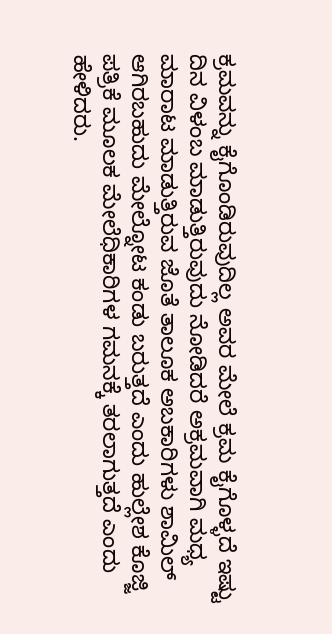ಕ್ರಮವನ್ನು ಕೈಗೊಂಡಿರುವುದಿಲ್ಲ ಅವರ ಮೇಲೆ ಕ್ರಮ ಕೈಗೊಳ್ಳದೆ ಇಷ್ಟು ದಿನ ವಿಳಂಬ ಮಾಡುತ್ತಿರುವುದು ನೋಡಿದರೆ ಅಕ್ರಮವಾಗಿ ಮಧ್ಯ ಮಾರಾಟ ಮಾಡುತ್ತಿರುವ ಜೊತೆ ತಾಲೂಕ ಅಬಕಾರಿಗಳು ಶಾಮಿಲ್ ಆಗಿರಬಹುದು ಮೇಲ್ನೋಟ ಕಂಡು ಬರುತ್ತದೆ ಎಂದು ಹುಲ್ಲೇಶ ಕೊಜ್ಜಿ ಪತ್ರಿಕೆ ಮೂಲಕ ಮೇಲೆಧಿಕಾರಿಗಳ ಗಮನಕ್ಕೆ ತರಲಾಗುತ್ತದೆ ಎಂದು ಹೇಳಿದರು.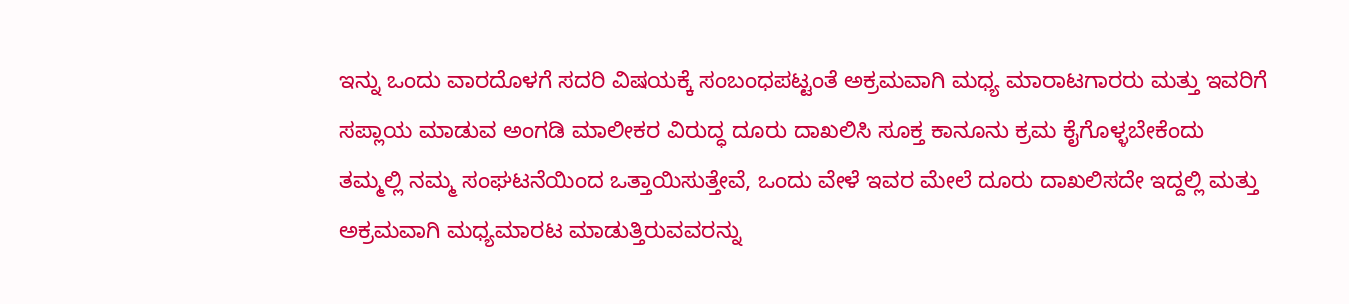ಇನ್ನು ಒಂದು ವಾರದೊಳಗೆ ಸದರಿ ವಿಷಯಕ್ಕೆ ಸಂಬಂಧಪಟ್ಟಂತೆ ಅಕ್ರಮವಾಗಿ ಮಧ್ಯ ಮಾರಾಟಗಾರರು ಮತ್ತು ಇವರಿಗೆ ಸಪ್ಲಾಯ ಮಾಡುವ ಅಂಗಡಿ ಮಾಲೀಕರ ವಿರುದ್ಧ ದೂರು ದಾಖಲಿಸಿ ಸೂಕ್ತ ಕಾನೂನು ಕ್ರಮ ಕೈಗೊಳ್ಳಬೇಕೆಂದು ತಮ್ಮಲ್ಲಿ ನಮ್ಮ ಸಂಘಟನೆಯಿಂದ ಒತ್ತಾಯಿಸುತ್ತೇವೆ, ಒಂದು ವೇಳೆ ಇವರ ಮೇಲೆ ದೂರು ದಾಖಲಿಸದೇ ಇದ್ದಲ್ಲಿ ಮತ್ತು ಅಕ್ರಮವಾಗಿ ಮಧ್ಯಮಾರಟ ಮಾಡುತ್ತಿರುವವರನ್ನು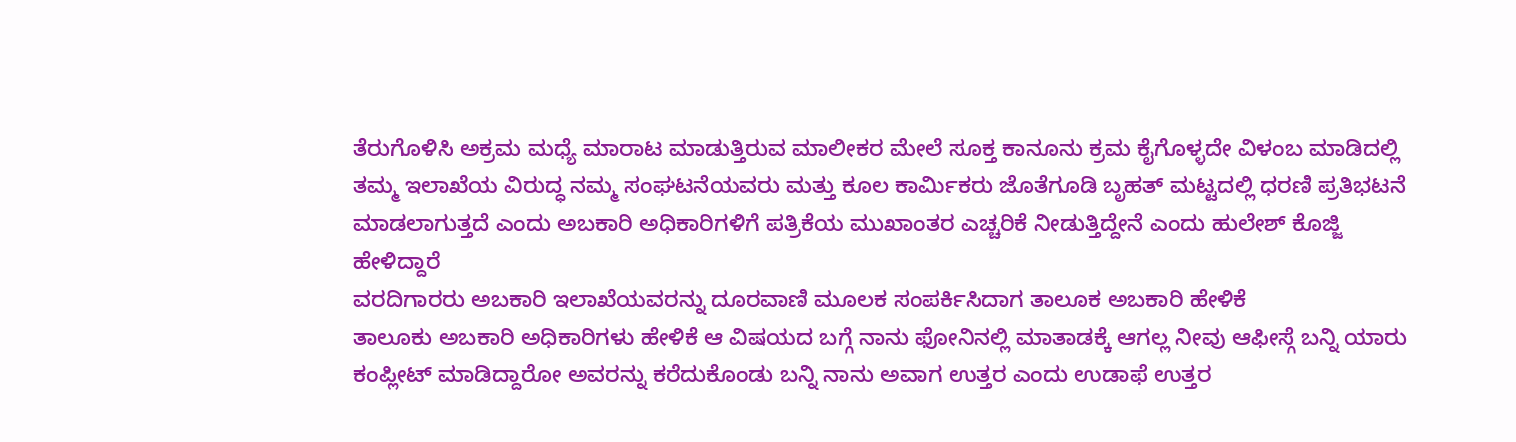ತೆರುಗೊಳಿಸಿ ಅಕ್ರಮ ಮಧ್ಯೆ ಮಾರಾಟ ಮಾಡುತ್ತಿರುವ ಮಾಲೀಕರ ಮೇಲೆ ಸೂಕ್ತ ಕಾನೂನು ಕ್ರಮ ಕೈಗೊಳ್ಳದೇ ವಿಳಂಬ ಮಾಡಿದಲ್ಲಿ ತಮ್ಮ ಇಲಾಖೆಯ ವಿರುದ್ಧ ನಮ್ಮ ಸಂಘಟನೆಯವರು ಮತ್ತು ಕೂಲ ಕಾರ್ಮಿಕರು ಜೊತೆಗೂಡಿ ಬೃಹತ್ ಮಟ್ಟದಲ್ಲಿ ಧರಣಿ ಪ್ರತಿಭಟನೆ ಮಾಡಲಾಗುತ್ತದೆ ಎಂದು ಅಬಕಾರಿ ಅಧಿಕಾರಿಗಳಿಗೆ ಪತ್ರಿಕೆಯ ಮುಖಾಂತರ ಎಚ್ಚರಿಕೆ ನೀಡುತ್ತಿದ್ದೇನೆ ಎಂದು ಹುಲೇಶ್ ಕೊಜ್ಜಿ ಹೇಳಿದ್ದಾರೆ
ವರದಿಗಾರರು ಅಬಕಾರಿ ಇಲಾಖೆಯವರನ್ನು ದೂರವಾಣಿ ಮೂಲಕ ಸಂಪರ್ಕಿಸಿದಾಗ ತಾಲೂಕ ಅಬಕಾರಿ ಹೇಳಿಕೆ
ತಾಲೂಕು ಅಬಕಾರಿ ಅಧಿಕಾರಿಗಳು ಹೇಳಿಕೆ ಆ ವಿಷಯದ ಬಗ್ಗೆ ನಾನು ಫೋನಿನಲ್ಲಿ ಮಾತಾಡಕ್ಕೆ ಆಗಲ್ಲ ನೀವು ಆಫೀಸ್ಗೆ ಬನ್ನಿ ಯಾರು ಕಂಪ್ಲೀಟ್ ಮಾಡಿದ್ದಾರೋ ಅವರನ್ನು ಕರೆದುಕೊಂಡು ಬನ್ನಿ ನಾನು ಅವಾಗ ಉತ್ತರ ಎಂದು ಉಡಾಫೆ ಉತ್ತರ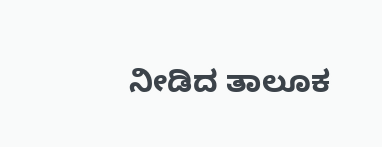ನೀಡಿದ ತಾಲೂಕ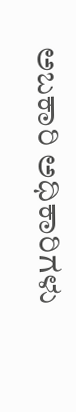ಅಬಕಾರಿ ಅಧಿಕಾರಿಗಳು